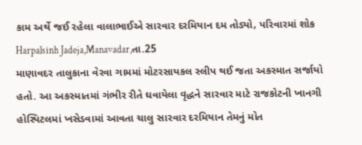કામ અર્થે જઈ રહેલા વાલાભાઈએ સારવાર દરમિયાન દમ તોડ્યો, પરિવારમાં શોક
Harpalsinh Jadeja,Manavadar,તા.25
માણાવદર તાલુકાના વેરવા ગામમાં મોટરસાયકલ સ્લીપ થઈ જતા અકસ્માત સર્જાયો હતો. આ અકસ્માતમાં ગંભીર રીતે ઘવાયેલા વૃદ્ધને સારવાર માટે રાજકોટની ખાનગી હોસ્પિટલમાં ખસેડવામાં આવતા ચાલુ સારવાર દરમિયાન તેમનું મોત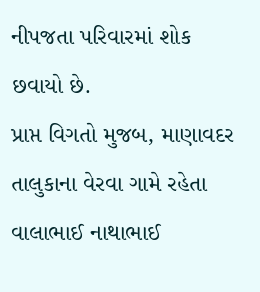નીપજતા પરિવારમાં શોક છવાયો છે.
પ્રાપ્ત વિગતો મુજબ, માણાવદર તાલુકાના વેરવા ગામે રહેતા વાલાભાઈ નાથાભાઈ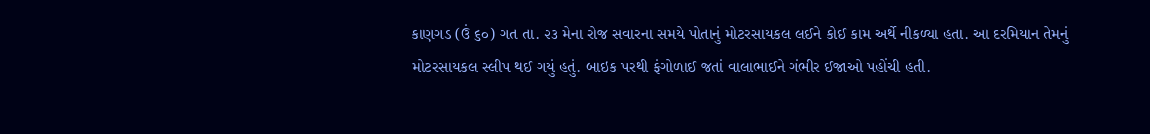કાણગડ (ઉં ૬૦) ગત તા. ૨૩ મેના રોજ સવારના સમયે પોતાનું મોટરસાયકલ લઈને કોઈ કામ અર્થે નીકળ્યા હતા. આ દરમિયાન તેમનું મોટરસાયકલ સ્લીપ થઈ ગયું હતું. બાઇક પરથી ફંગોળાઈ જતાં વાલાભાઈને ગંભીર ઈજાઓ પહોંચી હતી.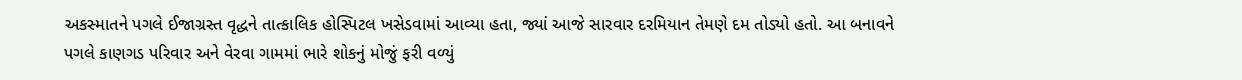અકસ્માતને પગલે ઈજાગ્રસ્ત વૃદ્ધને તાત્કાલિક હોસ્પિટલ ખસેડવામાં આવ્યા હતા, જ્યાં આજે સારવાર દરમિયાન તેમણે દમ તોડ્યો હતો. આ બનાવને પગલે કાણગડ પરિવાર અને વેરવા ગામમાં ભારે શોકનું મોજું ફરી વળ્યું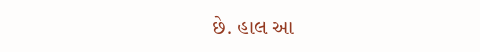છે. હાલ આ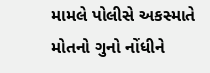મામલે પોલીસે અકસ્માતે મોતનો ગુનો નોંધીને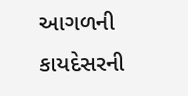આગળની કાયદેસરની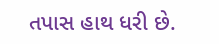તપાસ હાથ ધરી છે.